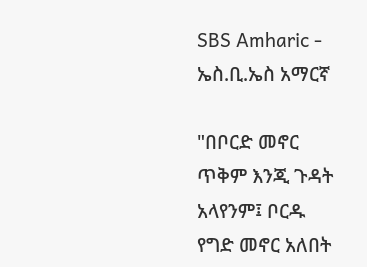SBS Amharic - ኤስ.ቢ.ኤስ አማርኛ

"በቦርድ መኖር ጥቅም እንጂ ጉዳት አላየንም፤ ቦርዱ የግድ መኖር አለበት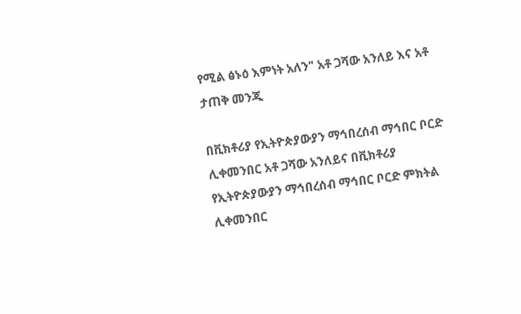የሚል ፅኑዕ እምነት አለን" አቶ ጋሻው አንለይ እና አቶ ታጠቅ መንጂ

በቪክቶሪያ የኢትዮጵያውያን ማኅበረሰብ ማኅበር ቦርድ ሊቀመንበር አቶ ጋሻው አንለይና በቪክቶሪያ የኢትዮጵያውያን ማኅበረሰብ ማኅበር ቦርድ ምክትል ሊቀመንበር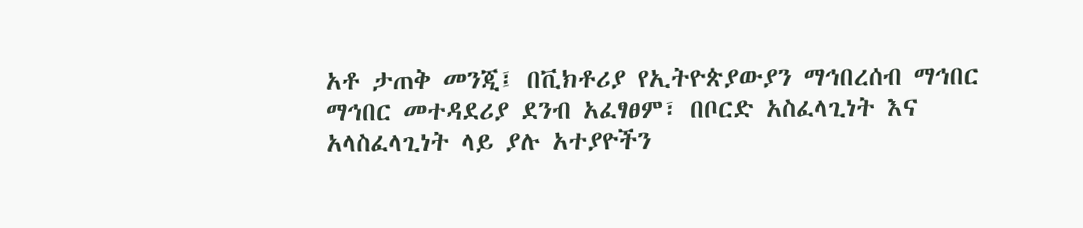አቶ ታጠቅ መንጂ፤ በቪክቶሪያ የኢትዮጵያውያን ማኅበረሰብ ማኅበር ማኅበር መተዳደሪያ ደንብ አፈፃፀም፣ በቦርድ አስፈላጊነት እና አላስፈላጊነት ላይ ያሉ አተያዮችን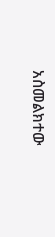አስመልክተው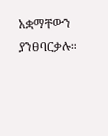አቋማቸውን ያንፀባርቃሉ።